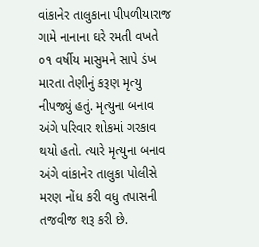વાંકાનેર તાલુકાના પીપળીયારાજ ગામે નાનાના ઘરે રમતી વખતે ૦૧ વર્ષીય માસુમને સાપે ડંખ મારતા તેણીનું કરૂણ મૃત્યુ નીપજ્યું હતું. મૃત્યુના બનાવ અંગે પરિવાર શોકમાં ગરકાવ થયો હતો. ત્યારે મૃત્યુના બનાવ અંગે વાંકાનેર તાલુકા પોલીસે મરણ નોંધ કરી વધુ તપાસની તજવીજ શરૂ કરી છે.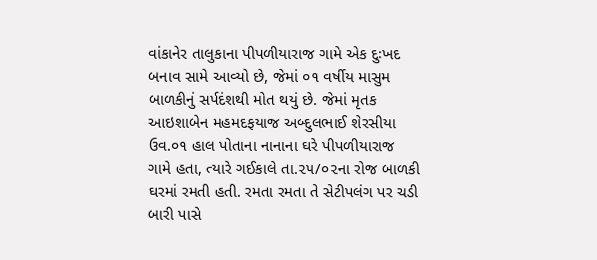વાંકાનેર તાલુકાના પીપળીયારાજ ગામે એક દુઃખદ બનાવ સામે આવ્યો છે, જેમાં ૦૧ વર્ષીય માસુમ બાળકીનું સર્પદંશથી મોત થયું છે. જેમાં મૃતક આઇશાબેન મહમદફયાજ અબ્દુલભાઈ શેરસીયા ઉવ.૦૧ હાલ પોતાના નાનાના ઘરે પીપળીયારાજ ગામે હતા, ત્યારે ગઈકાલે તા.૨૫/૦૨ના રોજ બાળકી ઘરમાં રમતી હતી. રમતા રમતા તે સેટીપલંગ પર ચડી બારી પાસે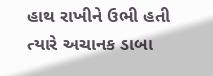હાથ રાખીને ઉભી હતી ત્યારે અચાનક ડાબા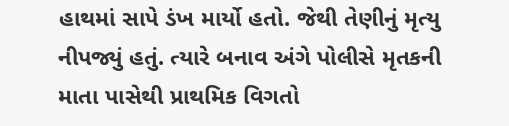હાથમાં સાપે ડંખ માર્યો હતો. જેથી તેણીનું મૃત્યુ નીપજ્યું હતું. ત્યારે બનાવ અંગે પોલીસે મૃતકની માતા પાસેથી પ્રાથમિક વિગતો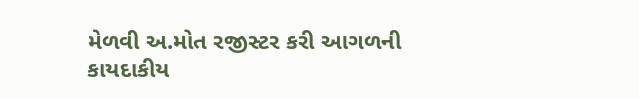મેળવી અ.મોત રજીસ્ટર કરી આગળની કાયદાકીય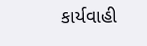કાર્યવાહી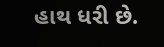હાથ ધરી છે.